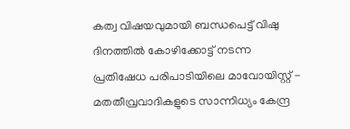കത്വ വിഷയവുമായി ബന്ധപെട്ട് വിഷു ദിനത്തിൽ കോഴിക്കോട്ട് നടന്ന പ്രതിഷേധ പരിപാടിയിലെ മാവോയിസ്റ്റ് - മതതീവ്രവാദികളുടെ സാന്നിധ്യം കേന്ദ്ര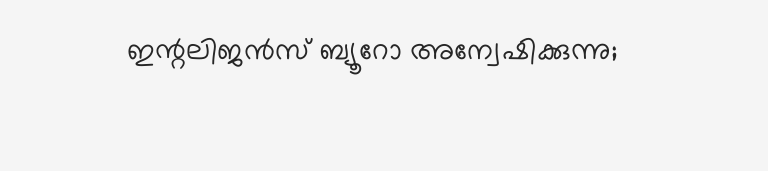ഇന്റലിജൻസ് ബ്യൂറോ അന്വേഷിക്കുന്നു;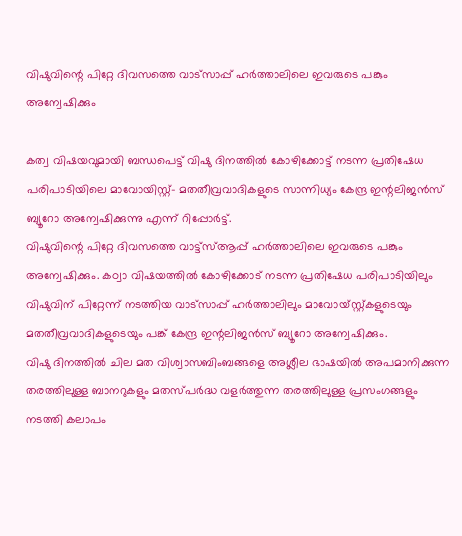വിഷുവിന്റെ പിറ്റേ ദിവസത്തെ വാട്സാപ്പ് ഹർത്താലിലെ ഇവരുടെ പങ്കും അന്വേഷിക്കും

കത്വ വിഷയവുമായി ബന്ധപെട്ട് വിഷു ദിനത്തിൽ കോഴിക്കോട്ട് നടന്ന പ്രതിഷേധ പരിപാടിയിലെ മാവോയിസ്റ്റ്- മതതീവ്രവാദികളുടെ സാന്നിധ്യം കേന്ദ്ര ഇന്റലിജൻസ് ബ്യൂറോ അന്വേഷിക്കുന്നു എന്ന് റിപ്പോർട്ട്.
വിഷുവിന്റെ പിറ്റേ ദിവസത്തെ വാട്ട്സ്ആപ്പ് ഹർത്താലിലെ ഇവരുടെ പങ്കും അന്വേഷിക്കും. കഠ്വാ വിഷയത്തിൽ കോഴിക്കോട് നടന്ന പ്രതിഷേധ പരിപാടിയിലും വിഷുവിന് പിറ്റേന്ന് നടത്തിയ വാട്സാപ്പ് ഹർത്താലിലും മാവോയ്സ്റ്റ്കളുടെയും മതതീവ്രവാദികളുടെയും പങ്ക് കേന്ദ്ര ഇന്റലിജൻസ് ബ്യൂറോ അന്വേഷിക്കും.
വിഷു ദിനത്തിൽ ചില മത വിശ്വാസബിംബങ്ങളെ അശ്ലീല ഭാഷയിൽ അപമാനിക്കുന്ന തരത്തിലുള്ള ബാനറുകളും മതസ്പർദ്ധ വളർത്തുന്ന തരത്തിലുള്ള പ്രസംഗങ്ങളും നടത്തി കലാപം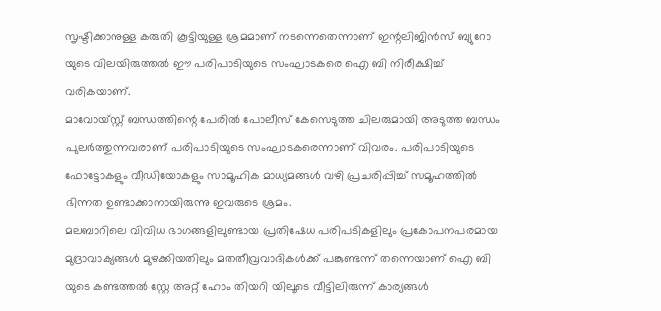സൃഷ്ടിക്കാനുള്ള കരുതി കൂട്ടിയുള്ള ശ്രമമാണ് നടന്നെതെന്നാണ് ഇന്റലിജിൻസ് ബ്യുറോ യുടെ വിലയിരുത്തൽ ഈ പരിപാടിയുടെ സംഘാടകരെ ഐ ബി നിരീക്ഷിച്ച് വരികയാണ്.
മാവോയ്സ്റ്റ് ബന്ധത്തിന്റെ പേരിൽ പോലീസ് കേസെടുത്ത ചിലരുമായി അടുത്ത ബന്ധം പുലർത്തുന്നവരാണ് പരിപാടിയുടെ സംഘാടകരെന്നാണ് വിവരം. പരിപാടിയുടെ ഫോട്ടോകളും വീഡിയോകളും സാമൂഹിക മാധ്യമങ്ങൾ വഴി പ്രചരിപ്പിച്ച് സമൂഹത്തിൽ ഭിന്നത ഉണ്ടാക്കാനായിരുന്നു ഇവരുടെ ശ്രമം.
മലബാറിലെ വിവിധ ഭാഗങ്ങളിലുണ്ടായ പ്രതിഷേധ പരിപടികളിലും പ്രകോപനപരമായ മുദ്രാവാക്യങ്ങൾ മുഴക്കിയതിലും മതതീവ്രവാദികൾക്ക് പങ്കുണ്ടന്ന് തന്നെയാണ് ഐ ബി യുടെ കണ്ടത്തൽ സ്റ്റേ അറ്റ് ഹോം തിയറി യിലൂടെ വീട്ടിലിരുന്ന് കാര്യങ്ങൾ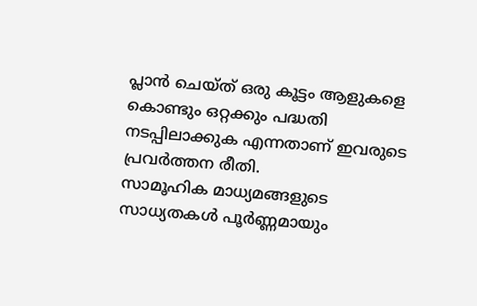പ്ലാൻ ചെയ്ത് ഒരു കൂട്ടം ആളുകളെ കൊണ്ടും ഒറ്റക്കും പദ്ധതി നടപ്പിലാക്കുക എന്നതാണ് ഇവരുടെ പ്രവർത്തന രീതി.
സാമൂഹിക മാധ്യമങ്ങളുടെ സാധ്യതകൾ പൂർണ്ണമായും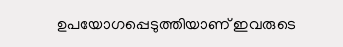ഉപയോഗപ്പെടുത്തിയാണ് ഇവരുടെ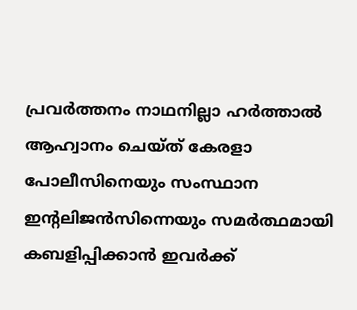പ്രവർത്തനം നാഥനില്ലാ ഹർത്താൽ ആഹ്വാനം ചെയ്ത് കേരളാ പോലീസിനെയും സംസ്ഥാന ഇന്റലിജൻസിന്നെയും സമർത്ഥമായി കബളിപ്പിക്കാൻ ഇവർക്ക്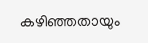കഴിഞ്ഞതായും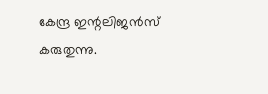കേന്ദ്ര ഇന്റലിജൻസ് കരുതുന്നു.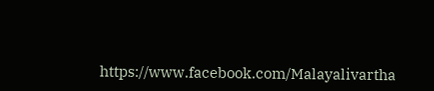https://www.facebook.com/Malayalivartha